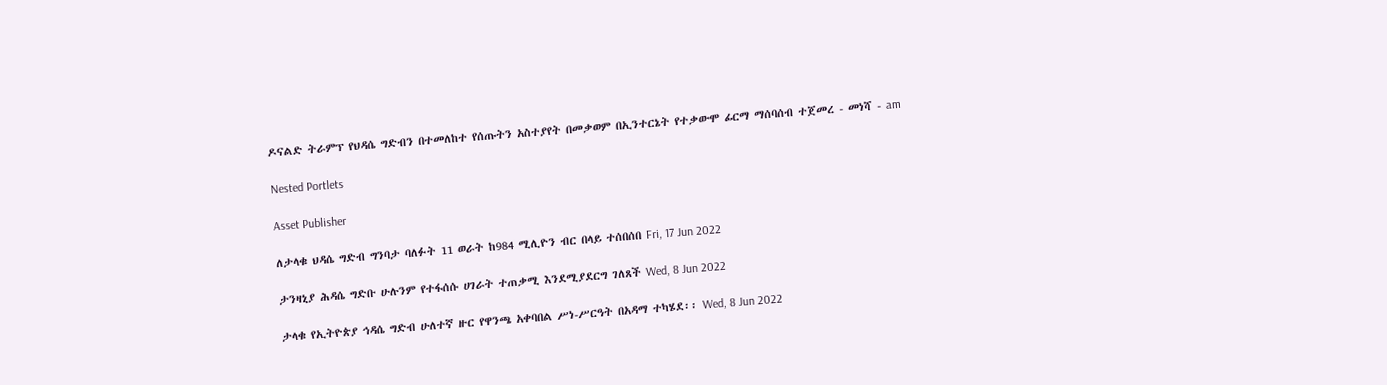ዶናልድ ትራምፕ የህዳሴ ግድብን በተመለከተ የሰጡትን አስተያየት በመቃወም በኢንተርኔት የተቃውሞ ፊርማ ማሰባሰብ ተጀመረ - መነሻ - am

Nested Portlets

Asset Publisher

ለታላቁ ህዳሴ ግድብ ግንባታ ባለፉት 11 ወራት ከ984 ሚሊዮን ብር በላይ ተሰበሰበ Fri, 17 Jun 2022

ታንዛኒያ ሕዳሴ ግድቡ ሁሉንም የተፋሰሱ ሀገራት ተጠቃሚ እንደሚያደርግ ገለጸች Wed, 8 Jun 2022

ታላቁ የኢትዮጵያ ኅዳሴ ግድብ ሁለተኛ ዙር የዋንጫ አቀባበል ሥነ-ሥርዓት በአዳማ ተካሄደ፡፡ Wed, 8 Jun 2022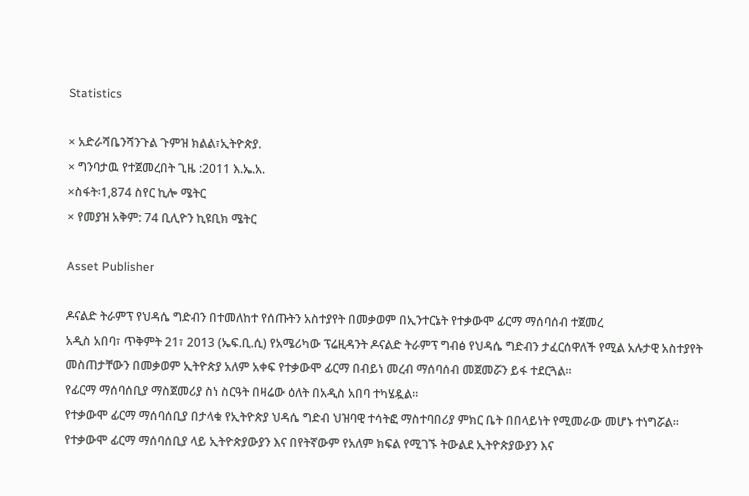Statistics

× አድራሻቤንሻንጉል ጉምዝ ክልል፣ኢትዮጵያ.
× ግንባታዉ የተጀመረበት ጊዜ :2011 እ.ኤ.አ.
×ስፋት፡1,874 ስየር ኪሎ ሜትር
× የመያዝ አቅም: 74 ቢሊዮን ኪዩቢክ ሜትር

Asset Publisher

ዶናልድ ትራምፕ የህዳሴ ግድብን በተመለከተ የሰጡትን አስተያየት በመቃወም በኢንተርኔት የተቃውሞ ፊርማ ማሰባሰብ ተጀመረ
አዲስ አበባ፣ ጥቅምት 21፣ 2013 (ኤፍ.ቢ.ሲ) የአሜሪካው ፕሬዚዳንት ዶናልድ ትራምፕ ግብፅ የህዳሴ ግድብን ታፈርሰዋለች የሚል አሉታዊ አስተያየት መስጠታቸውን በመቃወም ኢትዮጵያ አለም አቀፍ የተቃውሞ ፊርማ በብይነ መረብ ማሰባሰብ መጀመሯን ይፋ ተደርጓል።
የፊርማ ማሰባሰቢያ ማስጀመሪያ ስነ ስርዓት በዛሬው ዕለት በአዲስ አበባ ተካሄዷል።
የተቃውሞ ፊርማ ማሰባሰቢያ በታላቁ የኢትዮጵያ ህዳሴ ግድብ ህዝባዊ ተሳትፎ ማስተባበሪያ ምክር ቤት በበላይነት የሚመራው መሆኑ ተነግሯል።
የተቃውሞ ፊርማ ማሰባሰቢያ ላይ ኢትዮጵያውያን እና በየትኛውም የአለም ክፍል የሚገኙ ትውልደ ኢትዮጵያውያን እና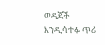ወዳጆች እንዲሳተፉ ጥሪ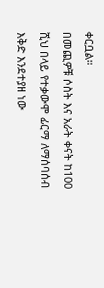ቀርቧል።
በመጪዎቹ ሶስት እና አራት ቀናት ከ100 ሺህ በላይ የተቃውሞ ፊርማ ለማሰባሰብ እቅድ እንደተያዘ ነው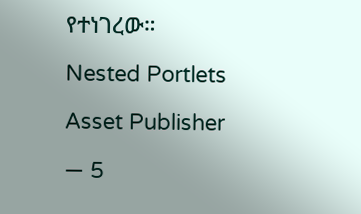የተነገረው።

Nested Portlets

Asset Publisher

— 5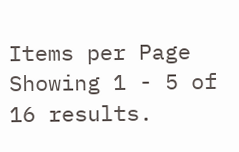Items per Page
Showing 1 - 5 of 16 results.